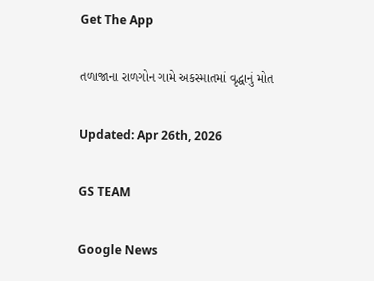Get The App

તળાજાના રાળગોન ગામે અકસ્માતમાં વૃદ્ધાનું મોત

Updated: Apr 26th, 2026

GS TEAM

Google News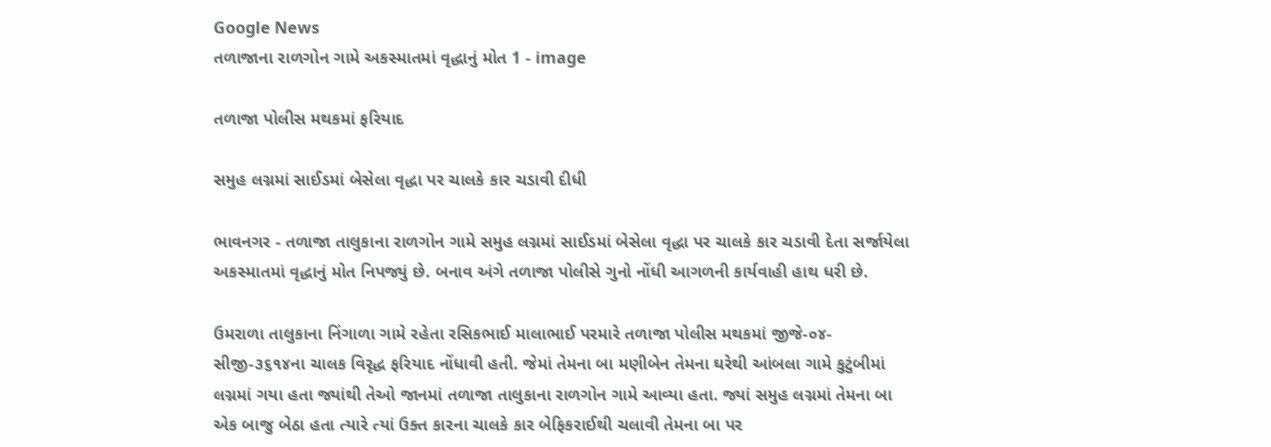Google News
તળાજાના રાળગોન ગામે અકસ્માતમાં વૃદ્ધાનું મોત 1 - image

તળાજા પોલીસ મથકમાં ફરિયાદ

સમુહ લગ્નમાં સાઈડમાં બેસેલા વૃદ્ધા પર ચાલકે કાર ચડાવી દીધી

ભાવનગર - તળાજા તાલુકાના રાળગોન ગામે સમુહ લગ્નમાં સાઈડમાં બેસેલા વૃદ્ધા પર ચાલકે કાર ચડાવી દેતા સર્જાયેલા અકસ્માતમાં વૃદ્ધાનું મોત નિપજ્યું છે. બનાવ અંગે તળાજા પોલીસે ગુનો નોંધી આગળની કાર્યવાહી હાથ ધરી છે.

ઉમરાળા તાલુકાના નિંગાળા ગામે રહેતા રસિકભાઈ માલાભાઈ પરમારે તળાજા પોલીસ મથકમાં જીજે-૦૪-સીજી-૩૬૧૪ના ચાલક વિરૃદ્ધ ફરિયાદ નોંધાવી હતી. જેમાં તેમના બા મણીબેન તેમના ઘરેથી આંબલા ગામે કુટુંબીમાં લગ્નમાં ગયા હતા જ્યાંથી તેઓ જાનમાં તળાજા તાલુકાના રાળગોન ગામે આવ્યા હતા. જ્યાં સમુહ લગ્નમાં તેમના બા એક બાજુ બેઠા હતા ત્યારે ત્યાં ઉક્ત કારના ચાલકે કાર બેફિકરાઈથી ચલાવી તેમના બા પર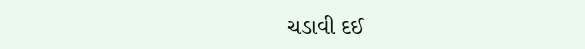ચડાવી દઈ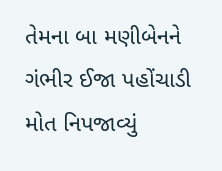તેમના બા મણીબેનને ગંભીર ઈજા પહોંચાડી મોત નિપજાવ્યું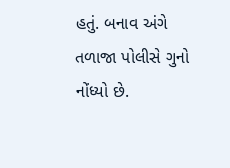હતું. બનાવ અંગે તળાજા પોલીસે ગુનો નોંધ્યો છે.